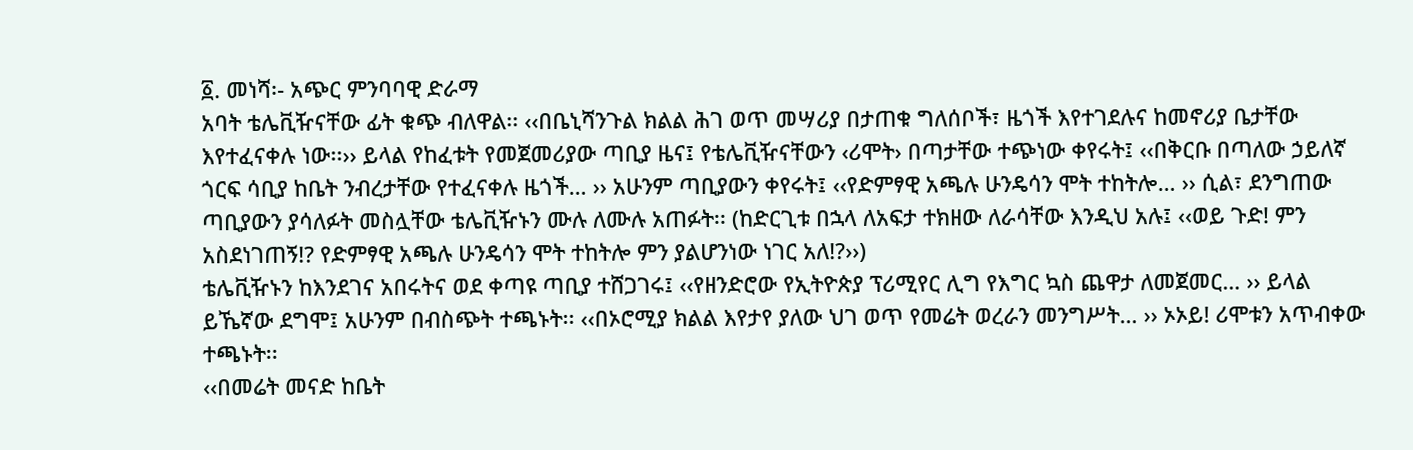፩. መነሻ፡- አጭር ምንባባዊ ድራማ
አባት ቴሌቪዥናቸው ፊት ቁጭ ብለዋል፡፡ ‹‹በቤኒሻንጉል ክልል ሕገ ወጥ መሣሪያ በታጠቁ ግለሰቦች፣ ዜጎች እየተገደሉና ከመኖሪያ ቤታቸው እየተፈናቀሉ ነው፡፡›› ይላል የከፈቱት የመጀመሪያው ጣቢያ ዜና፤ የቴሌቪዥናቸውን ‹ሪሞት› በጣታቸው ተጭነው ቀየሩት፤ ‹‹በቅርቡ በጣለው ኃይለኛ ጎርፍ ሳቢያ ከቤት ንብረታቸው የተፈናቀሉ ዜጎች… ›› አሁንም ጣቢያውን ቀየሩት፤ ‹‹የድምፃዊ አጫሉ ሁንዴሳን ሞት ተከትሎ… ›› ሲል፣ ደንግጠው ጣቢያውን ያሳለፉት መስሏቸው ቴሌቪዥኑን ሙሉ ለሙሉ አጠፉት፡፡ (ከድርጊቱ በኋላ ለአፍታ ተክዘው ለራሳቸው እንዲህ አሉ፤ ‹‹ወይ ጉድ! ምን አስደነገጠኝ!? የድምፃዊ አጫሉ ሁንዴሳን ሞት ተከትሎ ምን ያልሆንነው ነገር አለ!?››)
ቴሌቪዥኑን ከእንደገና አበሩትና ወደ ቀጣዩ ጣቢያ ተሸጋገሩ፤ ‹‹የዘንድሮው የኢትዮጵያ ፕሪሚየር ሊግ የእግር ኳስ ጨዋታ ለመጀመር… ›› ይላል ይኼኛው ደግሞ፤ አሁንም በብስጭት ተጫኑት፡፡ ‹‹በኦሮሚያ ክልል እየታየ ያለው ህገ ወጥ የመሬት ወረራን መንግሥት… ›› ኦኦይ! ሪሞቱን አጥብቀው ተጫኑት፡፡
‹‹በመሬት መናድ ከቤት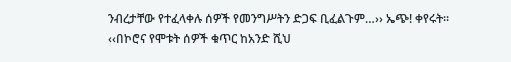ንብረታቸው የተፈላቀሉ ሰዎች የመንግሥትን ድጋፍ ቢፈልጉም…›› ኤጭ! ቀየሩት፡፡ ‹‹በኮሮና የሞቱት ሰዎች ቁጥር ከአንድ ሺህ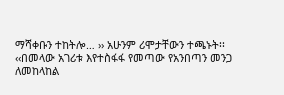ማሻቀቡን ተከትሎ… ›› አሁንም ሪሞታቸውን ተጫኑት፡፡ ‹‹በመላው አገሪቱ እየተስፋፋ የመጣው የአንበጣን መንጋ ለመከላከል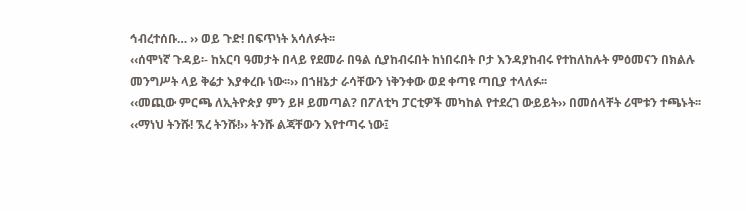ኅብረተሰቡ… ›› ወይ ጉድ! በፍጥነት አሳለፉት፡፡
‹‹ሰሞነኛ ጉዳይ፡- ከአርባ ዓመታት በላይ የደመራ በዓል ሲያከብሩበት ከነበሩበት ቦታ እንዳያከብሩ የተከለከሉት ምዕመናን በክልሉ መንግሥት ላይ ቅሬታ እያቀረቡ ነው፡፡›› በኀዘኔታ ራሳቸውን ነቅንቀው ወደ ቀጣዩ ጣቢያ ተላለፉ፡፡
‹‹መጪው ምርጫ ለኢትዮጵያ ምን ይዞ ይመጣል? በፖለቲካ ፓርቲዎች መካከል የተደረገ ውይይት›› በመሰላቸት ሪሞቱን ተጫኑት፡፡
‹‹ማነህ ትንሹ! ኧረ ትንሹ!›› ትንሹ ልጃቸውን እየተጣሩ ነው፤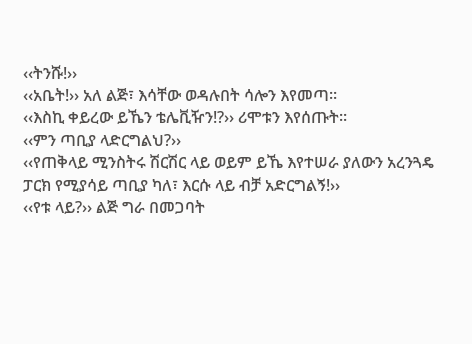‹‹ትንሹ!››
‹‹አቤት!›› አለ ልጅ፣ እሳቸው ወዳሉበት ሳሎን እየመጣ፡፡
‹‹እስኪ ቀይረው ይኼን ቴሌቪዥን!?›› ሪሞቱን እየሰጡት፡፡
‹‹ምን ጣቢያ ላድርግልህ?››
‹‹የጠቅላይ ሚንስትሩ ሽርሽር ላይ ወይም ይኼ እየተሠራ ያለውን አረንጓዴ ፓርክ የሚያሳይ ጣቢያ ካለ፣ እርሱ ላይ ብቻ አድርግልኝ!››
‹‹የቱ ላይ?›› ልጅ ግራ በመጋባት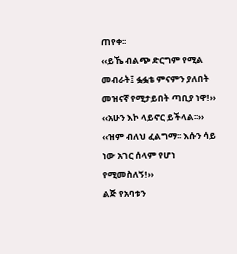ጠየቀ፡፡
‹‹ይኼ ብልጭ ድርግም የሚል መብራት፤ ፏፏቴ ምናምን ያለበት መዝናኛ የሚታይበት ጣቢያ ነዋ!››
‹‹አሁን እኮ ላይኖር ይችላል፡፡››
‹‹ዝም ብለህ ፈልግማ፡፡ እሱን ሳይ ነው አገር ሰላም የሆነ የሚመስለኝ!››
ልጅ የአባቱን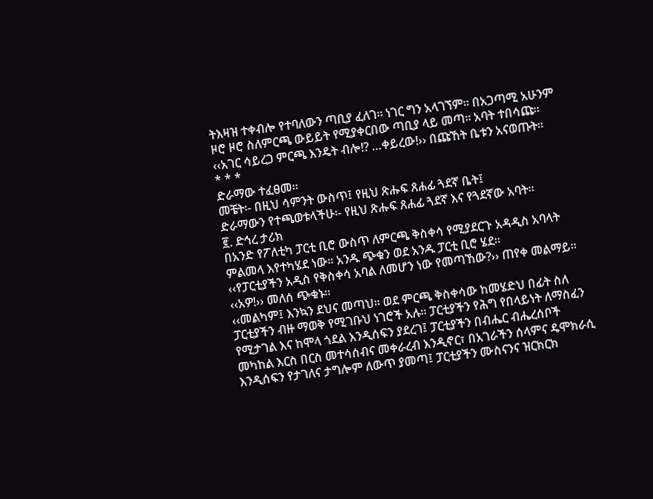ትእዛዝ ተቀብሎ የተባለውን ጣቢያ ፈለገ፡፡ ነገር ግን አላገኘም፡፡ በአጋጣሚ አሁንም ዞሮ ዞሮ ስለምርጫ ውይይት የሚያቀርበው ጣቢያ ላይ መጣ፡፡ አባት ተበሳጩ፡፡
‹‹አገር ሳይረጋ ምርጫ እንዴት ብሎ!? …ቀይረው!›› በጩኸት ቤቱን አናወጡት፡፡
* * *
ድራማው ተፈፀመ፡፡
መቼት፡- በዚህ ሳምንት ውስጥ፤ የዚህ ጽሑፍ ጸሐፊ ጓደኛ ቤት፤
ድራማውን የተጫወቱላችሁ፡- የዚህ ጽሑፍ ጸሐፊ ጓደኛ እና የጓደኛው አባት፡፡
፪. ድኅረ ታሪክ
በአንድ የፖለቲካ ፓርቲ ቢሮ ውስጥ ለምርጫ ቅስቀሳ የሚያደርጉ አዳዲስ አባላት ምልመላ እየተካሄደ ነው፡፡ አንዱ ጭቁን ወደ አንዱ ፓርቲ ቢሮ ሄደ፡፡
‹‹የፓርቲያችን አዲስ የቅስቀሳ አባል ለመሆን ነው የመጣኸው?›› ጠየቀ መልማይ፡፡
‹‹አዎ!›› መለሰ ጭቁኑ፡፡
‹‹መልካም፤ እንኳን ደህና መጣህ፡፡ ወደ ምርጫ ቅስቀሳው ከመሄድህ በፊት ስለ ፓርቲያችን ብዙ ማወቅ የሚገቡህ ነገሮች አሉ፡፡ ፓርቲያችን የሕግ የበላይነት ለማስፈን የሚታገል እና ከሞላ ጎደል እንዲሰፍን ያደረገ፤ ፓርቲያችን በብሔር ብሔረሰቦች መካከል እርስ በርስ መተሳሰብና መቀራረብ እንዲኖር፣ በአገራችን ሰላምና ዴሞክራሲ እንዲሰፍን የታገለና ታግሎም ለውጥ ያመጣ፤ ፓርቲያችን ሙስናንና ዝርክርክ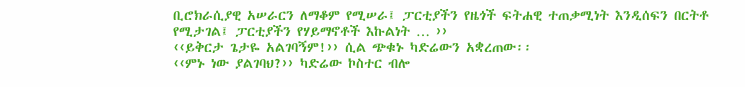ቢሮክራሲያዊ አሠራርን ለማቆም የሚሠራ፤ ፓርቲያችን የዜጎች ፍትሐዊ ተጠቃሚነት እንዲሰፍን በርትቶ የሚታገል፤ ፓርቲያችን የሃይማኖቶች እኩልነት … ››
‹‹ይቅርታ ጌታዬ አልገባኝም!›› ሲል ጭቁኑ ካድሬውን አቋረጠው፡፡
‹‹ምኑ ነው ያልገባህ?›› ካድሬው ኮስተር ብሎ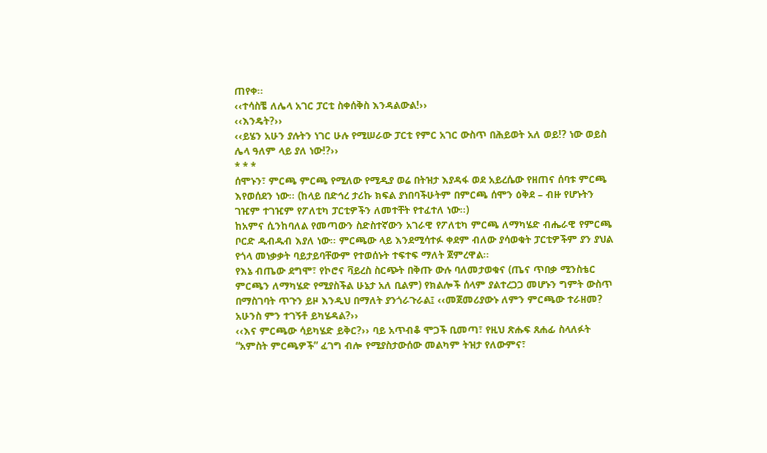ጠየቀ፡፡
‹‹ተሳስቼ ለሌላ አገር ፓርቲ ስቀሰቅስ እንዳልውል!››
‹‹እንዴት?››
‹‹ይሄን አሁን ያሉትን ነገር ሁሉ የሚሠራው ፓርቲ የምር አገር ውስጥ በሕይወት አለ ወይ!? ነው ወይስ ሌላ ዓለም ላይ ያለ ነው!?››
* * *
ሰሞኑን፣ ምርጫ ምርጫ የሚለው የሚዲያ ወሬ በትዝታ እያዳፋ ወደ አይረሴው የዘጠና ሰባቱ ምርጫ እየወሰደን ነው፡፡ (ከላይ በድኅረ ታሪኩ ክፍል ያነበባችሁትም በምርጫ ሰሞን ዕቅደ – ብዙ የሆኑትን ገዢም ተገዢም የፖለቲካ ፓርቲዎችን ለመተቸት የተፈተለ ነው፡፡)
ከአምና ሲንከባለል የመጣውን ስድስተኛውን አገራዊ የፖለቲካ ምርጫ ለማካሄድ ብሔራዊ የምርጫ ቦርድ ዱብዱብ እያለ ነው፡፡ ምርጫው ላይ እንደሚሳተፉ ቀደም ብለው ያሳወቁት ፓርቲዎችም ያን ያህል የጎላ መነቃቃት ባይታይባቸውም የተወሰኑት ተፍተፍ ማለት ጀምረዋል፡፡
የእኔ ብጤው ደግሞ፣ የኮሮና ቫይረስ ስርጭት በቅጡ ውሉ ባለመታወቁና (ጤና ጥበቃ ሚንስቴር ምርጫን ለማካሄድ የሚያስችል ሁኔታ አለ ቢልም) የክልሎች ሰላም ያልተረጋጋ መሆኑን ግምት ውስጥ በማስገባት ጥጉን ይዞ እንዲህ በማለት ያንጎራጉራል፤ ‹‹መጀመሪያውኑ ለምን ምርጫው ተራዘመ? አሁንስ ምን ተገኝቶ ይካሄዳል?››
‹‹እና ምርጫው ሳይካሄድ ይቅር?›› ባይ አጥብቆ ሞጋች ቢመጣ፣ የዚህ ጽሑፍ ጸሐፊ ስላለፉት “አምስት ምርጫዎች” ፈገግ ብሎ የሚያስታውሰው መልካም ትዝታ የለውምና፣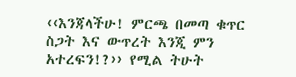‹‹እንጃላችሁ! ምርጫ በመጣ ቁጥር ስጋት እና ውጥረት እንጂ ምን አተረፍን!?›› የሚል ትሁት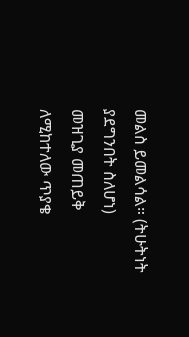መልስ ይመልሳል። (ትሁትነት ያደግንበት ስለሆነ)
መዝጊያ መጠይቅ
ለሚከተለው ጥያቄ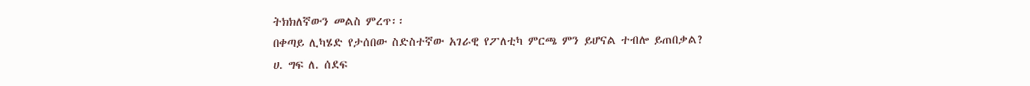ትክክለኛውን መልስ ምረጥ፡፡
በቀጣይ ሊካሄድ የታሰበው ስድስተኛው አገራዊ የፖለቲካ ምርጫ ምን ይሆናል ተብሎ ይጠበቃል?
ሀ. ግፍ ለ. ሰደፍ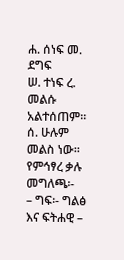ሐ. ሰነፍ መ. ደግፍ
ሠ. ተነፍ ረ. መልሱ አልተሰጠም፡፡
ሰ. ሁሉም መልስ ነው፡፡
የምኅፃረ ቃሉ መግለጫ፡-
– ግፍ፡- ግልፅ እና ፍትሐዊ –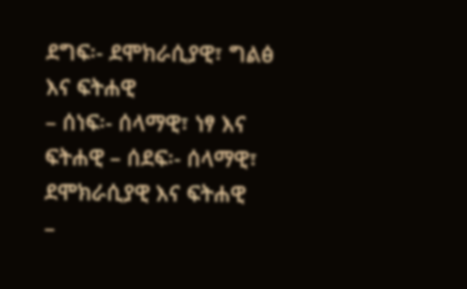ደግፍ፡- ደሞክራሲያዊ፣ ግልፅ እና ፍትሐዊ
– ሰነፍ፡- ሰላማዊ፣ ነፃ እና ፍትሐዊ – ሰደፍ፡- ሰላማዊ፣ ደሞክራሲያዊ እና ፍትሐዊ
–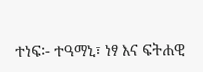ተነፍ፡- ተዓማኒ፣ ነፃ እና ፍትሐዊ